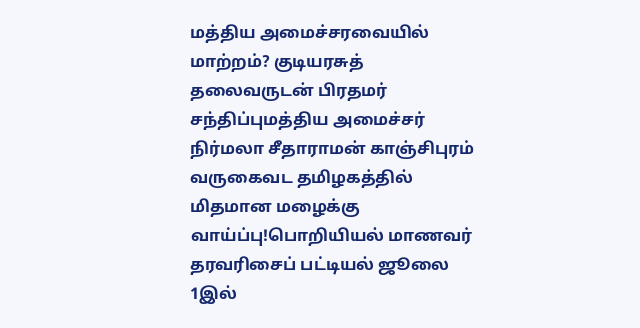மத்திய அமைச்சரவையில் மாற்றம்? குடியரசுத் தலைவருடன் பிரதமர் சந்திப்புமத்திய அமைச்சர் நிர்மலா சீதாராமன் காஞ்சிபுரம் வருகைவட தமிழகத்தில் மிதமான மழைக்கு வாய்ப்பு!பொறியியல் மாணவர் தரவரிசைப் பட்டியல் ஜூலை 1இல்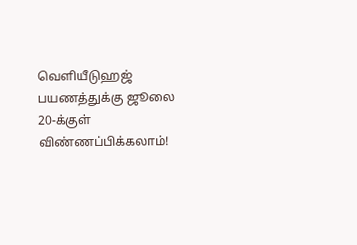வெளியீடுஹஜ் பயணத்துக்கு ஜூலை 20-க்குள் விண்ணப்பிக்கலாம்!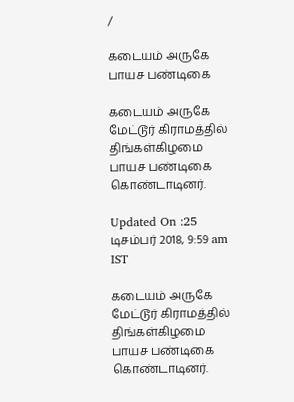/

கடையம் அருகே பாயச பண்டிகை

கடையம் அருகே மேட்டூர் கிராமத்தில் திங்கள்கிழமை பாயச பண்டிகை கொண்டாடினர்.

Updated On :25 டிசம்பர் 2018, 9:59 am IST

கடையம் அருகே மேட்டூர் கிராமத்தில் திங்கள்கிழமை பாயச பண்டிகை கொண்டாடினர்.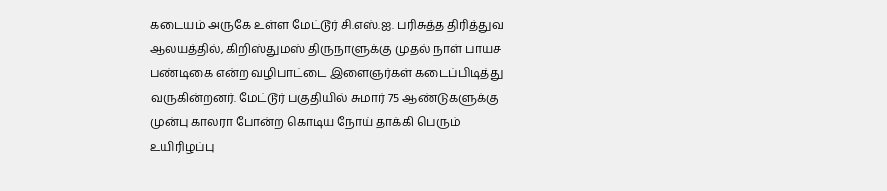கடையம் அருகே உள்ள மேட்டூர் சி.எஸ்.ஐ. பரிசுத்த திரித்துவ ஆலயத்தில், கிறிஸ்துமஸ் திருநாளுக்கு முதல் நாள் பாயச பண்டிகை என்ற வழிபாட்டை இளைஞர்கள் கடைப்பிடித்து வருகின்றனர். மேட்டூர் பகுதியில் சுமார் 75 ஆண்டுகளுக்கு முன்பு காலரா போன்ற கொடிய நோய் தாக்கி பெரும் உயிரிழப்பு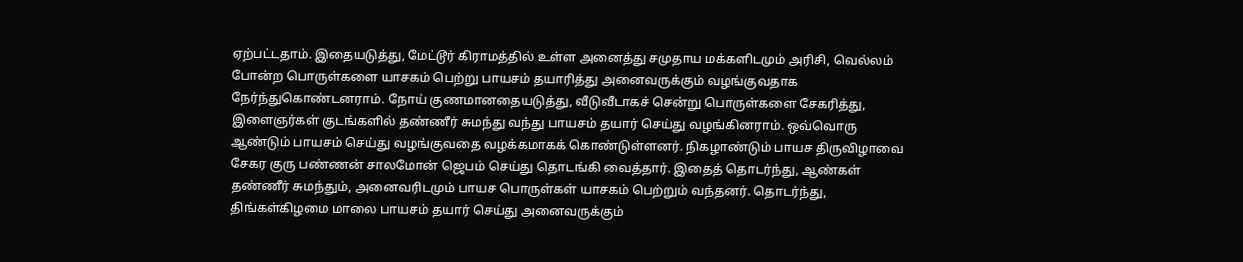ஏற்பட்டதாம். இதையடுத்து, மேட்டூர் கிராமத்தில் உள்ள அனைத்து சமுதாய மக்களிடமும் அரிசி, வெல்லம் போன்ற பொருள்களை யாசகம் பெற்று பாயசம் தயாரித்து அனைவருக்கும் வழங்குவதாக நேர்ந்துகொண்டனராம். நோய் குணமானதையடுத்து, வீடுவீடாகச் சென்று பொருள்களை சேகரித்து, இளைஞர்கள் குடங்களில் தண்ணீர் சுமந்து வந்து பாயசம் தயார் செய்து வழங்கினராம். ஒவ்வொரு ஆண்டும் பாயசம் செய்து வழங்குவதை வழக்கமாகக் கொண்டுள்ளனர். நிகழாண்டும் பாயச திருவிழாவை சேகர குரு பண்ணன் சாலமோன் ஜெபம் செய்து தொடங்கி வைத்தார். இதைத் தொடர்ந்து, ஆண்கள் தண்ணீர் சுமந்தும், அனைவரிடமும் பாயச பொருள்கள் யாசகம் பெற்றும் வந்தனர். தொடர்ந்து, திங்கள்கிழமை மாலை பாயசம் தயார் செய்து அனைவருக்கும்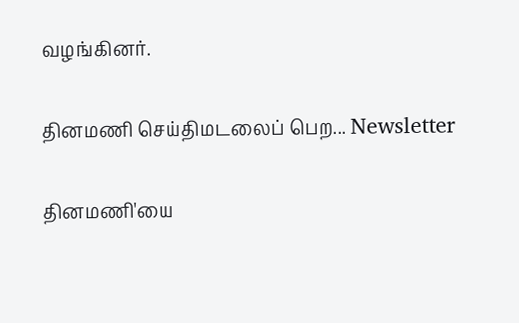வழங்கினர்.

தினமணி செய்திமடலைப் பெற... Newsletter

தினமணி'யை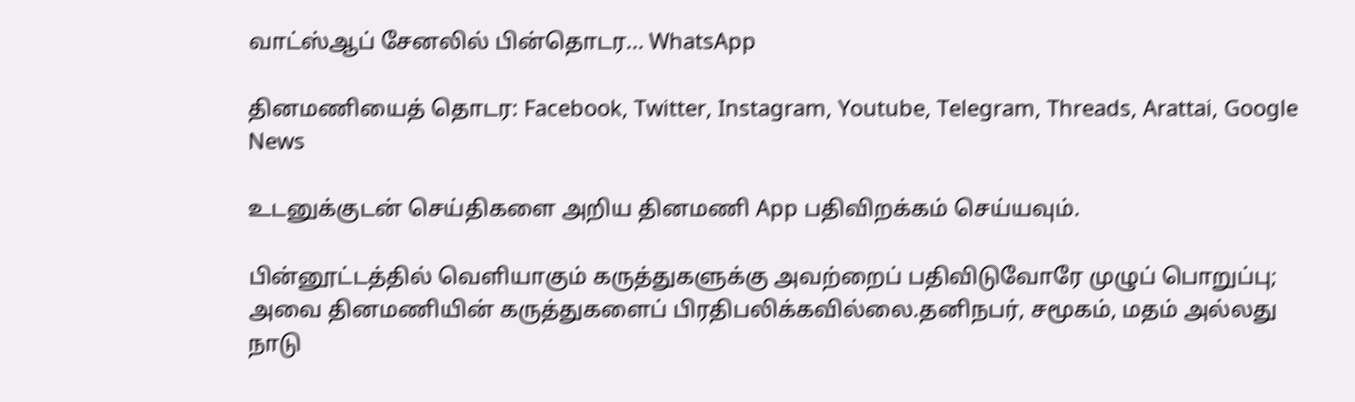வாட்ஸ்ஆப் சேனலில் பின்தொடர... WhatsApp

தினமணியைத் தொடர: Facebook, Twitter, Instagram, Youtube, Telegram, Threads, Arattai, Google News

உடனுக்குடன் செய்திகளை அறிய தினமணி App பதிவிறக்கம் செய்யவும்.

பின்னூட்டத்தில் வெளியாகும் கருத்துகளுக்கு அவற்றைப் பதிவிடுவோரே முழுப் பொறுப்பு; அவை தினமணியின் கருத்துகளைப் பிரதிபலிக்கவில்லை.தனிநபர், சமூகம், மதம் அல்லது நாடு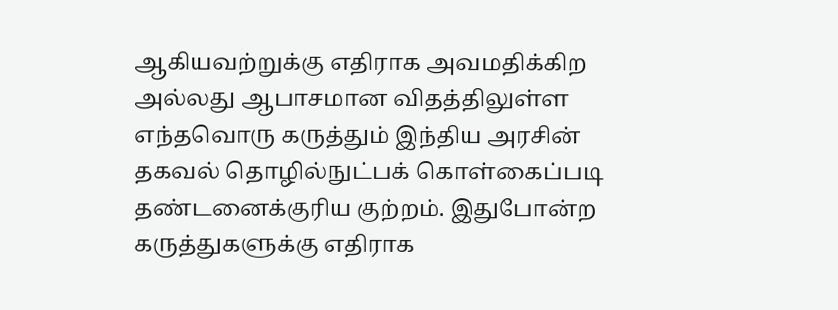ஆகியவற்றுக்கு எதிராக அவமதிக்கிற அல்லது ஆபாசமான விதத்திலுள்ள எந்தவொரு கருத்தும் இந்திய அரசின் தகவல் தொழில்நுட்பக் கொள்கைப்படி தண்டனைக்குரிய குற்றம். இதுபோன்ற கருத்துகளுக்கு எதிராக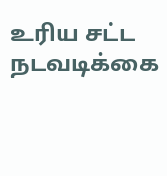உரிய சட்ட நடவடிக்கை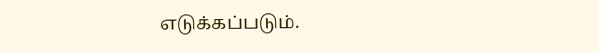எடுக்கப்படும்.